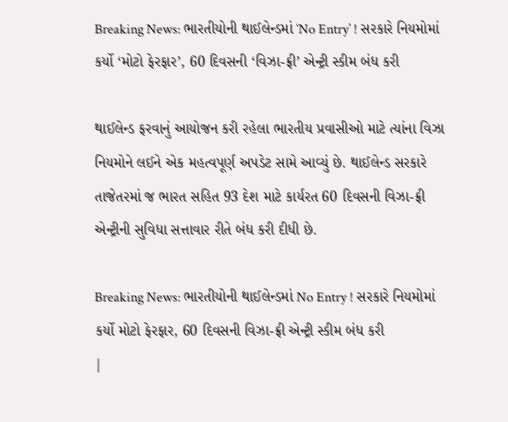Breaking News: ભારતીયોની થાઈલેન્ડમાં ‘No Entry’ ! સરકારે નિયમોમાં કર્યો ‘મોટો ફેરફાર’, 60 દિવસની ‘વિઝા-ફ્રી’ એન્ટ્રી સ્કીમ બંધ કરી

થાઈલેન્ડ ફરવાનું આયોજન કરી રહેલા ભારતીય પ્રવાસીઓ માટે ત્યાંના વિઝા નિયમોને લઈને એક મહત્વપૂર્ણ અપડેટ સામે આવ્યું છે. થાઈલેન્ડ સરકારે તાજેતરમાં જ ભારત સહિત 93 દેશ માટે કાર્યરત 60 દિવસની વિઝા-ફ્રી એન્ટ્રીની સુવિધા સત્તાવાર રીતે બંધ કરી દીધી છે.

Breaking News: ભારતીયોની થાઈલેન્ડમાં No Entry ! સરકારે નિયમોમાં કર્યો મોટો ફેરફાર, 60 દિવસની વિઝા-ફ્રી એન્ટ્રી સ્કીમ બંધ કરી
|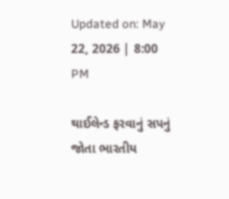Updated on: May 22, 2026 | 8:00 PM

થાઈલેન્ડ ફરવાનું સપનું જોતા ભારતીય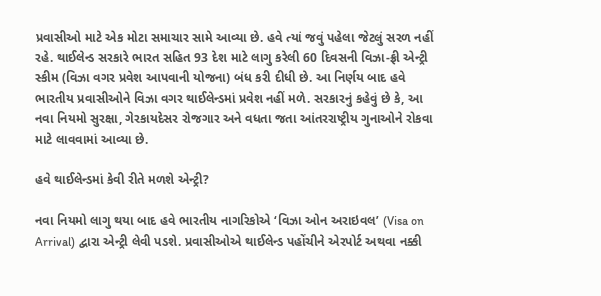પ્રવાસીઓ માટે એક મોટા સમાચાર સામે આવ્યા છે. હવે ત્યાં જવું પહેલા જેટલું સરળ નહીં રહે. થાઈલેન્ડ સરકારે ભારત સહિત 93 દેશ માટે લાગુ કરેલી 60 દિવસની વિઝા-ફ્રી એન્ટ્રી સ્કીમ (વિઝા વગર પ્રવેશ આપવાની યોજના) બંધ કરી દીધી છે. આ નિર્ણય બાદ હવે ભારતીય પ્રવાસીઓને વિઝા વગર થાઈલેન્ડમાં પ્રવેશ નહીં મળે. સરકારનું કહેવું છે કે, આ નવા નિયમો સુરક્ષા, ગેરકાયદેસર રોજગાર અને વધતા જતા આંતરરાષ્ટ્રીય ગુનાઓને રોકવા માટે લાવવામાં આવ્યા છે.

હવે થાઈલેન્ડમાં કેવી રીતે મળશે એન્ટ્રી?

નવા નિયમો લાગુ થયા બાદ હવે ભારતીય નાગરિકોએ ‘વિઝા ઓન અરાઇવલ’ (Visa on Arrival) દ્વારા એન્ટ્રી લેવી પડશે. પ્રવાસીઓએ થાઈલેન્ડ પહોંચીને એરપોર્ટ અથવા નક્કી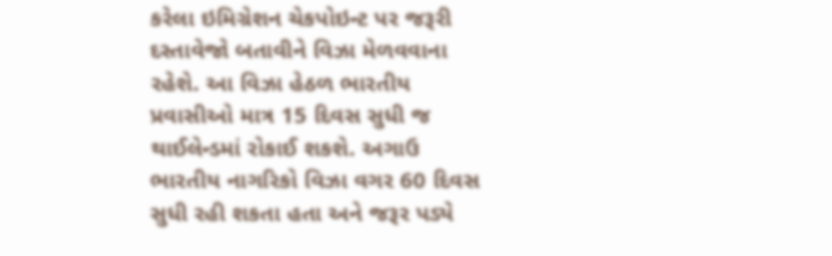કરેલા ઇમિગ્રેશન ચેકપોઇન્ટ પર જરૂરી દસ્તાવેજો બતાવીને વિઝા મેળવવાના રહેશે. આ વિઝા હેઠળ ભારતીય પ્રવાસીઓ માત્ર 15 દિવસ સુધી જ થાઈલેન્ડમાં રોકાઈ શકશે. અગાઉ ભારતીય નાગરિકો વિઝા વગર 60 દિવસ સુધી રહી શકતા હતા અને જરૂર પડ્યે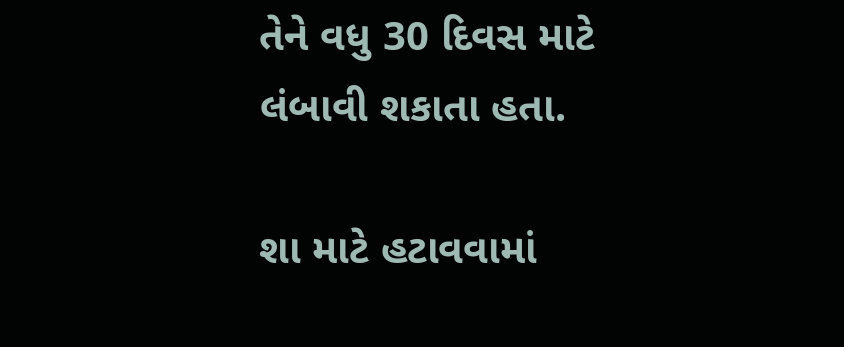તેને વધુ 30 દિવસ માટે લંબાવી શકાતા હતા.

શા માટે હટાવવામાં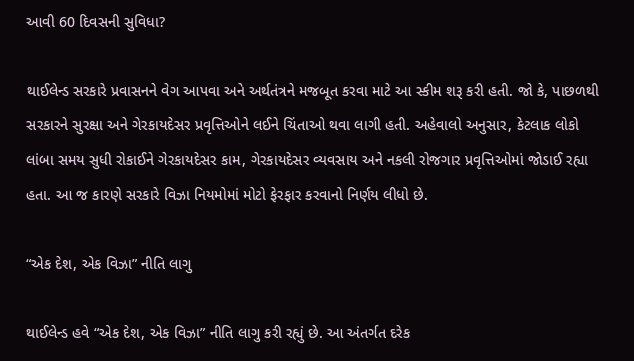આવી 60 દિવસની સુવિધા?

થાઈલેન્ડ સરકારે પ્રવાસનને વેગ આપવા અને અર્થતંત્રને મજબૂત કરવા માટે આ સ્કીમ શરૂ કરી હતી. જો કે, પાછળથી સરકારને સુરક્ષા અને ગેરકાયદેસર પ્રવૃત્તિઓને લઈને ચિંતાઓ થવા લાગી હતી. અહેવાલો અનુસાર, કેટલાક લોકો લાંબા સમય સુધી રોકાઈને ગેરકાયદેસર કામ, ગેરકાયદેસર વ્યવસાય અને નકલી રોજગાર પ્રવૃત્તિઓમાં જોડાઈ રહ્યા હતા. આ જ કારણે સરકારે વિઝા નિયમોમાં મોટો ફેરફાર કરવાનો નિર્ણય લીધો છે.

“એક દેશ, એક વિઝા” નીતિ લાગુ

થાઈલેન્ડ હવે “એક દેશ, એક વિઝા” નીતિ લાગુ કરી રહ્યું છે. આ અંતર્ગત દરેક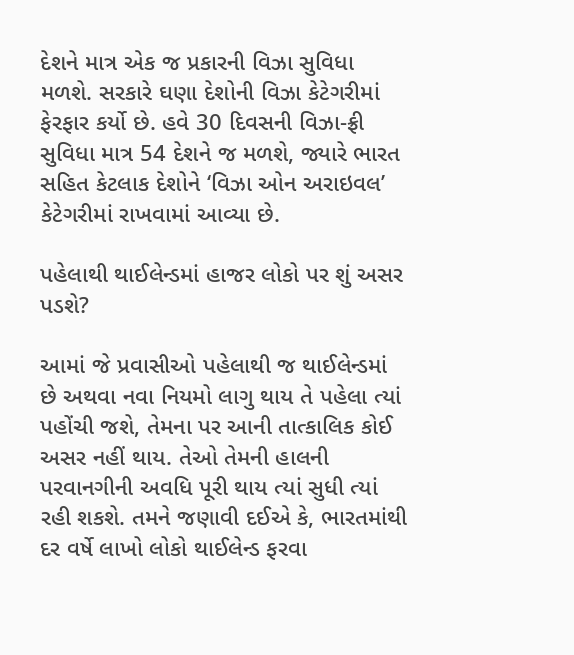દેશને માત્ર એક જ પ્રકારની વિઝા સુવિધા મળશે. સરકારે ઘણા દેશોની વિઝા કેટેગરીમાં ફેરફાર કર્યો છે. હવે 30 દિવસની વિઝા-ફ્રી સુવિધા માત્ર 54 દેશને જ મળશે, જ્યારે ભારત સહિત કેટલાક દેશોને ‘વિઝા ઓન અરાઇવલ’ કેટેગરીમાં રાખવામાં આવ્યા છે.

પહેલાથી થાઈલેન્ડમાં હાજર લોકો પર શું અસર પડશે?

આમાં જે પ્રવાસીઓ પહેલાથી જ થાઈલેન્ડમાં છે અથવા નવા નિયમો લાગુ થાય તે પહેલા ત્યાં પહોંચી જશે, તેમના પર આની તાત્કાલિક કોઈ અસર નહીં થાય. તેઓ તેમની હાલની પરવાનગીની અવધિ પૂરી થાય ત્યાં સુધી ત્યાં રહી શકશે. તમને જણાવી દઈએ કે, ભારતમાંથી દર વર્ષે લાખો લોકો થાઈલેન્ડ ફરવા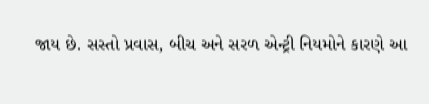જાય છે. સસ્તો પ્રવાસ, બીચ અને સરળ એન્ટ્રી નિયમોને કારણે આ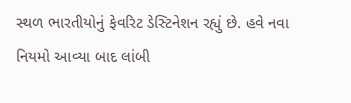સ્થળ ભારતીયોનું ફેવરિટ ડેસ્ટિનેશન રહ્યું છે. હવે નવા નિયમો આવ્યા બાદ લાંબી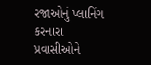રજાઓનું પ્લાનિંગ કરનારા પ્રવાસીઓને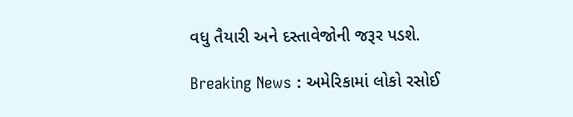વધુ તૈયારી અને દસ્તાવેજોની જરૂર પડશે.

Breaking News : અમેરિકામાં લોકો રસોઈ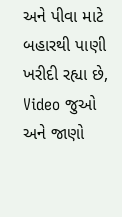અને પીવા માટે બહારથી પાણી ખરીદી રહ્યા છે, Video જુઓ અને જાણો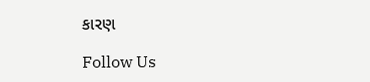કારણ

Follow Us